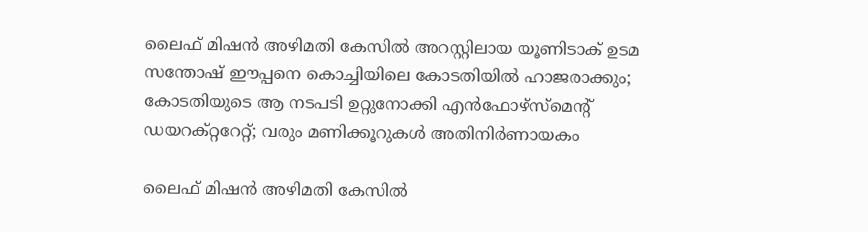ലൈഫ് മിഷൻ അഴിമതി കേസിൽ അറസ്റ്റിലായ യൂണിടാക് ഉടമ സന്തോഷ് ഈപ്പനെ കൊച്ചിയിലെ കോടതിയിൽ ഹാജരാക്കും; കോടതിയുടെ ആ നടപടി ഉറ്റുനോക്കി എൻഫോഴ്സ്മെന്റ് ഡയറക്റ്ററേറ്റ്; വരും മണിക്കൂറുകൾ അതിനിർണായകം

ലൈഫ് മിഷൻ അഴിമതി കേസിൽ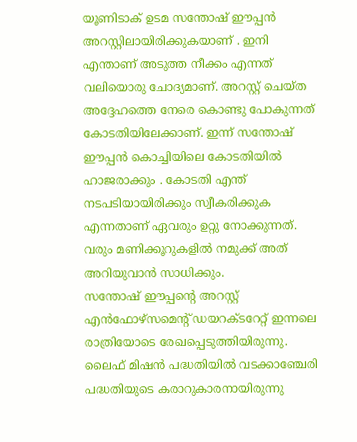യൂണിടാക് ഉടമ സന്തോഷ് ഈപ്പൻ അറസ്റ്റിലായിരിക്കുകയാണ് . ഇനി എന്താണ് അടുത്ത നീക്കം എന്നത് വലിയൊരു ചോദ്യമാണ്. അറസ്റ്റ് ചെയ്ത അദ്ദേഹത്തെ നേരെ കൊണ്ടു പോകുന്നത് കോടതിയിലേക്കാണ്. ഇന്ന് സന്തോഷ് ഈപ്പൻ കൊച്ചിയിലെ കോടതിയിൽ ഹാജരാക്കും . കോടതി എന്ത് നടപടിയായിരിക്കും സ്വീകരിക്കുക എന്നതാണ് ഏവരും ഉറ്റു നോക്കുന്നത്. വരും മണിക്കൂറുകളിൽ നമുക്ക് അത് അറിയുവാൻ സാധിക്കും.
സന്തോഷ് ഈപ്പന്റെ അറസ്റ്റ് എൻഫോഴ്സമെന്റ് ഡയറക്ടറേറ്റ് ഇന്നലെ രാത്രിയോടെ രേഖപ്പെടുത്തിയിരുന്നു. ലൈഫ് മിഷൻ പദ്ധതിയിൽ വടക്കാഞ്ചേരി പദ്ധതിയുടെ കരാറുകാരനായിരുന്നു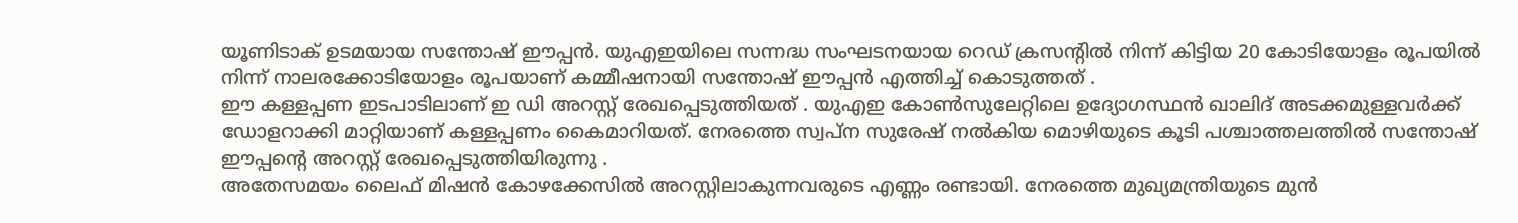യൂണിടാക് ഉടമയായ സന്തോഷ് ഈപ്പൻ. യുഎഇയിലെ സന്നദ്ധ സംഘടനയായ റെഡ് ക്രസന്റിൽ നിന്ന് കിട്ടിയ 20 കോടിയോളം രൂപയിൽ നിന്ന് നാലരക്കോടിയോളം രൂപയാണ് കമ്മീഷനായി സന്തോഷ് ഈപ്പൻ എത്തിച്ച് കൊടുത്തത് .
ഈ കള്ളപ്പണ ഇടപാടിലാണ് ഇ ഡി അറസ്റ്റ് രേഖപ്പെടുത്തിയത് . യുഎഇ കോൺസുലേറ്റിലെ ഉദ്യോഗസ്ഥൻ ഖാലിദ് അടക്കമുള്ളവർക്ക് ഡോളറാക്കി മാറ്റിയാണ് കള്ളപ്പണം കൈമാറിയത്. നേരത്തെ സ്വപ്ന സുരേഷ് നൽകിയ മൊഴിയുടെ കൂടി പശ്ചാത്തലത്തിൽ സന്തോഷ് ഈപ്പന്റെ അറസ്റ്റ് രേഖപ്പെടുത്തിയിരുന്നു .
അതേസമയം ലൈഫ് മിഷൻ കോഴക്കേസിൽ അറസ്റ്റിലാകുന്നവരുടെ എണ്ണം രണ്ടായി. നേരത്തെ മുഖ്യമന്ത്രിയുടെ മുൻ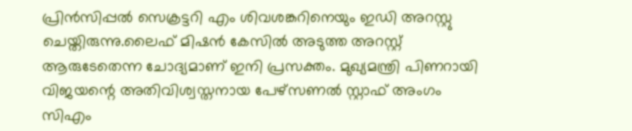പ്രിൻസിപ്പൽ സെക്രട്ടറി എം ശിവശങ്കറിനെയും ഇഡി അറസ്റ്റു ചെയ്തിരുന്നു.ലൈഫ് മിഷൻ കേസിൽ അടുത്ത അറസ്റ്റ് ആരുടേതെന്ന ചോദ്യമാണ് ഇനി പ്രസക്തം. മുഖ്യമന്ത്രി പിണറായി വിജയന്റെ അതിവിശ്വസ്തനായ പേഴ്സണൽ സ്റ്റാഫ് അംഗം സിഎം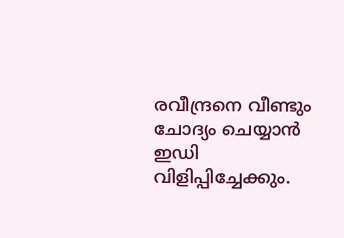രവീന്ദ്രനെ വീണ്ടും ചോദ്യം ചെയ്യാൻ ഇഡി വിളിപ്പിച്ചേക്കും.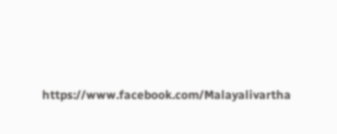https://www.facebook.com/Malayalivartha